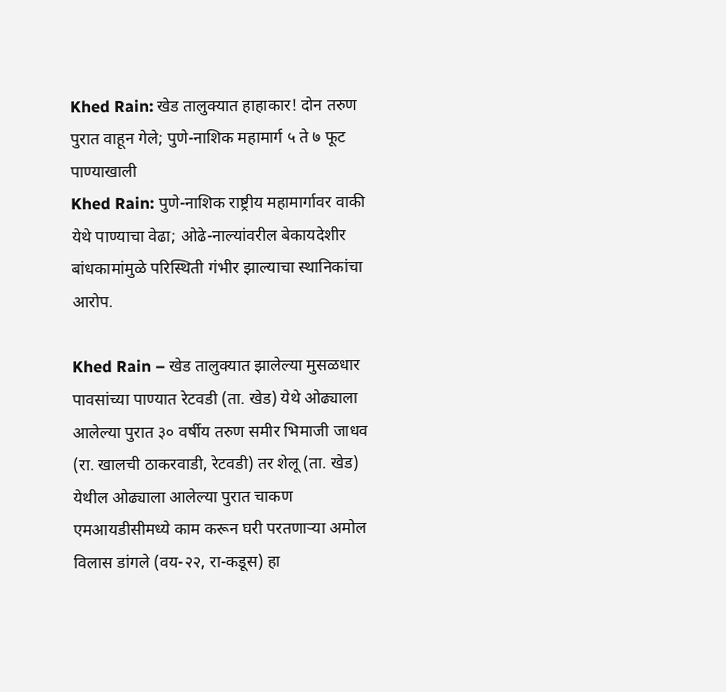Khed Rain: खेड तालुक्यात हाहाकार! दोन तरुण पुरात वाहून गेले; पुणे-नाशिक महामार्ग ५ ते ७ फूट पाण्याखाली
Khed Rain: पुणे-नाशिक राष्ट्रीय महामार्गावर वाकी येथे पाण्याचा वेढा; ओढे-नाल्यांवरील बेकायदेशीर बांधकामांमुळे परिस्थिती गंभीर झाल्याचा स्थानिकांचा आरोप.

Khed Rain – खेड तालुक्यात झालेल्या मुसळधार पावसांच्या पाण्यात रेटवडी (ता. खेड) येथे ओढ्याला आलेल्या पुरात ३० वर्षीय तरुण समीर भिमाजी जाधव (रा. खालची ठाकरवाडी, रेटवडी) तर शेलू (ता. खेड) येथील ओढ्याला आलेल्या पुरात चाकण एमआयडीसीमध्ये काम करून घरी परतणाऱ्या अमोल विलास डांगले (वय-२२, रा-कडूस) हा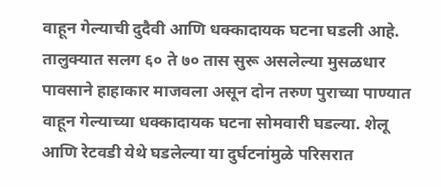वाहून गेल्याची दुदैवी आणि धक्कादायक घटना घडली आहे.
तालुक्यात सलग ६० ते ७० तास सुरू असलेल्या मुसळधार पावसाने हाहाकार माजवला असून दोन तरुण पुराच्या पाण्यात वाहून गेल्याच्या धक्कादायक घटना सोमवारी घडल्या. शेलू आणि रेटवडी येथे घडलेल्या या दुर्घटनांमुळे परिसरात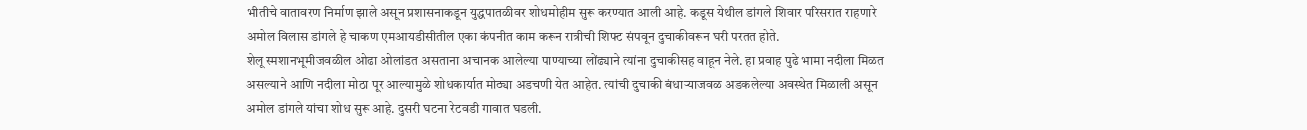भीतीचे वातावरण निर्माण झाले असून प्रशासनाकडून युद्धपातळीवर शोधमोहीम सुरू करण्यात आली आहे. कडूस येथील डांगले शिवार परिसरात राहणारे अमोल विलास डांगले हे चाकण एमआयडीसीतील एका कंपनीत काम करून रात्रीची शिफ्ट संपवून दुचाकीवरून घरी परतत होते.
शेलू स्मशानभूमीजवळील ओढा ओलांडत असताना अचानक आलेल्या पाण्याच्या लोंढ्याने त्यांना दुचाकीसह वाहून नेले. हा प्रवाह पुढे भामा नदीला मिळत असल्याने आणि नदीला मोठा पूर आल्यामुळे शोधकार्यात मोठ्या अडचणी येत आहेत. त्यांची दुचाकी बंधाऱ्याजवळ अडकलेल्या अवस्थेत मिळाली असून अमोल डांगले यांचा शोध सुरू आहे. दुसरी घटना रेटवडी गावात घडली.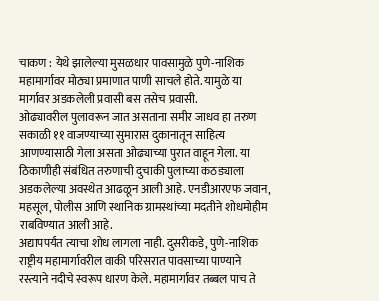चाकण : येथे झालेल्या मुसळधार पावसामुळे पुणे-नाशिक महामार्गावर मोठ्या प्रमाणात पाणी साचले होते. यामुळे या मार्गावर अडकलेली प्रवासी बस तसेच प्रवासी.
ओढ्यावरील पुलावरून जात असताना समीर जाधव हा तरुण सकाळी ११ वाजण्याच्या सुमारास दुकानातून साहित्य आणण्यासाठी गेला असता ओढ्याच्या पुरात वाहून गेला. या ठिकाणीही संबंधित तरुणाची दुचाकी पुलाच्या कठड्याला अडकलेल्या अवस्थेत आढळून आली आहे. एनडीआरएफ जवान, महसूल, पोलीस आणि स्थानिक ग्रामस्थांच्या मदतीने शोधमोहीम राबविण्यात आली आहे.
अद्यापपर्यंत त्याचा शोध लागला नाही. दुसरीकडे, पुणे-नाशिक राष्ट्रीय महामार्गावरील वाकी परिसरात पावसाच्या पाण्याने रस्त्याने नदीचे स्वरूप धारण केले. महामार्गावर तब्बल पाच ते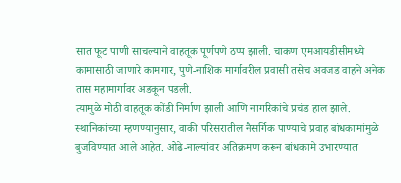सात फूट पाणी साचल्याने वाहतूक पूर्णपणे ठप्प झाली. चाकण एमआयडीसीमध्ये कामासाठी जाणारे कामगार, पुणे-नाशिक मार्गावरील प्रवासी तसेच अवजड वाहने अनेक तास महामार्गावर अडकून पडली.
त्यामुळे मोठी वाहतूक कोंडी निर्माण झाली आणि नागरिकांचे प्रचंड हाल झाले. स्थानिकांच्या म्हणण्यानुसार, वाकी परिसरातील नैसर्गिक पाण्याचे प्रवाह बांधकामांमुळे बुजविण्यात आले आहेत. ओढे-नाल्यांवर अतिक्रमण करून बांधकामे उभारण्यात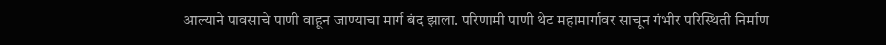आल्याने पावसाचे पाणी वाहून जाण्याचा मार्ग बंद झाला. परिणामी पाणी थेट महामार्गावर साचून गंभीर परिस्थिती निर्माण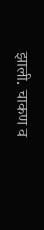झाली. चाकण व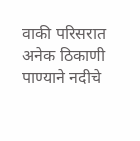वाकी परिसरात अनेक ठिकाणी पाण्याने नदीचे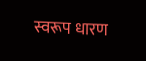स्वरूप धारण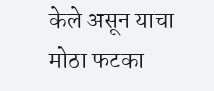केले असून याचा मोठा फटका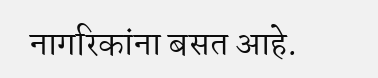नागरिकांना बसत आहे.